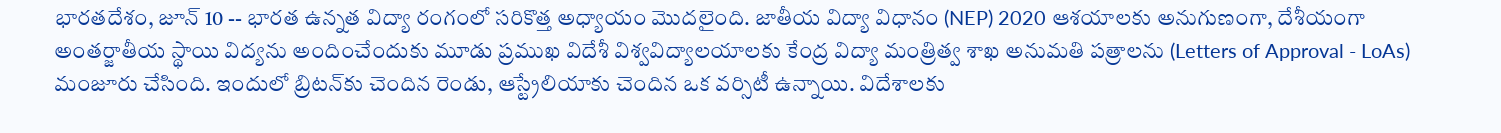భారతదేశం, జూన్ 10 -- భారత ఉన్నత విద్యా రంగంలో సరికొత్త అధ్యాయం మొదలైంది. జాతీయ విద్యా విధానం (NEP) 2020 ఆశయాలకు అనుగుణంగా, దేశీయంగా అంతర్జాతీయ స్థాయి విద్యను అందించేందుకు మూడు ప్రముఖ విదేశీ విశ్వవిద్యాలయాలకు కేంద్ర విద్యా మంత్రిత్వ శాఖ అనుమతి పత్రాలను (Letters of Approval - LoAs) మంజూరు చేసింది. ఇందులో బ్రిటన్‌కు చెందిన రెండు, ఆస్ట్రేలియాకు చెందిన ఒక వర్సిటీ ఉన్నాయి. విదేశాలకు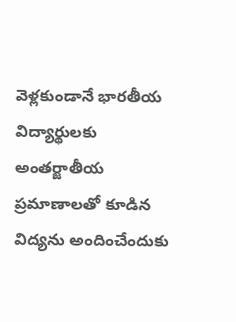వెళ్లకుండానే భారతీయ విద్యార్థులకు అంతర్జాతీయ ప్రమాణాలతో కూడిన విద్యను అందించేందుకు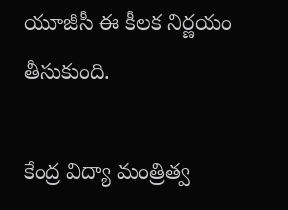యూజీసీ ఈ కీలక నిర్ణయం తీసుకుంది.

కేంద్ర విద్యా మంత్రిత్వ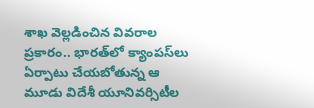శాఖ వెల్లడించిన వివరాల ప్రకారం.. భారత్‌లో క్యాంపస్‌లు ఏర్పాటు చేయబోతున్న ఆ మూడు విదేశీ యూనివర్సిటీల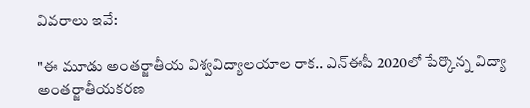వివరాలు ఇవే:

"ఈ మూడు అంతర్జాతీయ విశ్వవిద్యాలయాల రాక.. ఎన్‌ఈపీ 2020లో పేర్కొన్న విద్యా అంతర్జాతీయకరణ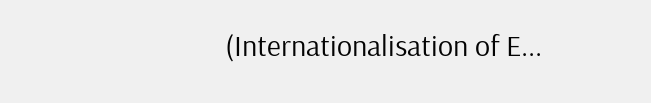(Internationalisation of E...